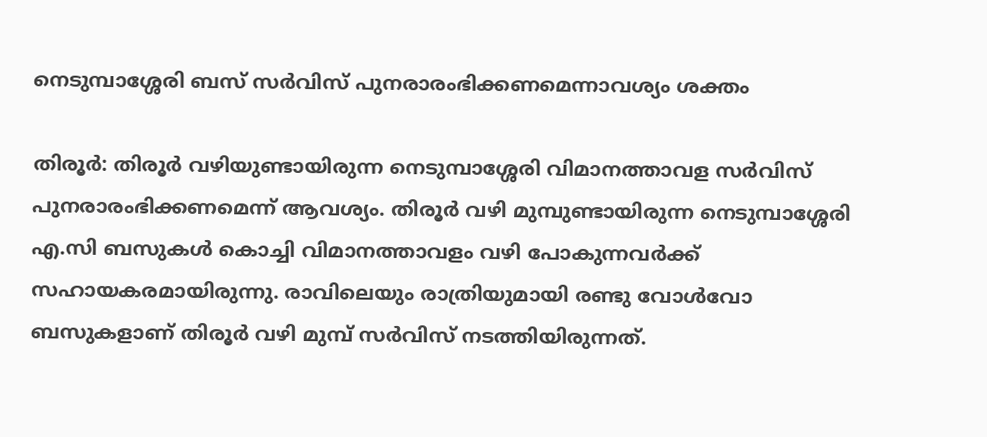നെടുമ്പാശ്ശേരി ബസ് സർവിസ് പുനരാരംഭിക്കണമെന്നാവശ്യം ശക്തം

തിരൂർ: തിരൂർ വഴിയുണ്ടായിരുന്ന നെടുമ്പാശ്ശേരി വിമാനത്താവള സർവിസ് പുനരാരംഭിക്കണമെന്ന് ആവശ്യം. തിരൂർ വഴി മുമ്പുണ്ടായിരുന്ന നെടുമ്പാശ്ശേരി എ.സി ബസുകൾ കൊച്ചി വിമാനത്താവളം വഴി പോകുന്നവർക്ക് സഹായകരമായിരുന്നു. രാവിലെയും രാത്രിയുമായി രണ്ടു വോൾവോ ബസുകളാണ് തിരൂർ വഴി മുമ്പ് സർവിസ് നടത്തിയിരുന്നത്.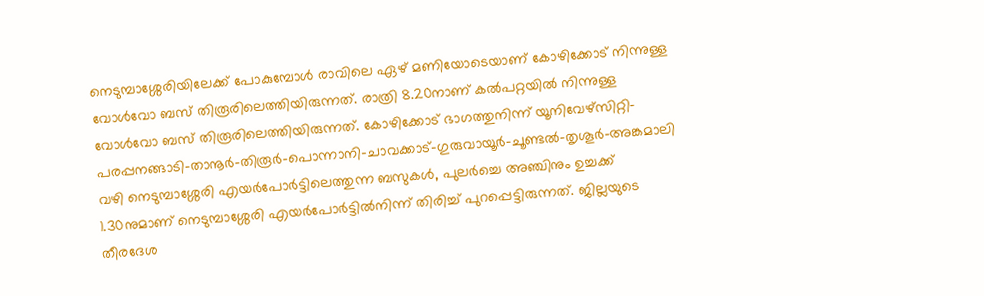നെടുമ്പാശ്ശേരിയിലേക്ക് പോകുമ്പോൾ രാവിലെ ഏഴ് മണിയോടെയാണ് കോഴിക്കോട് നിന്നുള്ള വോൾവോ ബസ് തിരൂരിലെത്തിയിരുന്നത്. രാത്രി 8.20നാണ് കൽപറ്റയിൽ നിന്നുള്ള വോൾവോ ബസ് തിരൂരിലെത്തിയിരുന്നത്. കോഴിക്കോട് ഭാഗത്തുനിന്ന് യൂനിവേഴ്സിറ്റി-പരപ്പനങ്ങാടി-താനൂർ-തിരൂർ-പൊന്നാനി-ചാവക്കാട്-ഗുരുവായൂർ-ചൂണ്ടൽ-തൃശൂർ-അങ്കമാലി വഴി നെടുമ്പാശ്ശേരി എയർപോർട്ടിലെത്തുന്ന ബസുകൾ, പുലർച്ചെ അഞ്ചിനും ഉച്ചക്ക് 1.30നുമാണ് നെടുമ്പാശ്ശേരി എയർപോർട്ടിൽനിന്ന് തിരിച്ച് പുറപ്പെട്ടിരുന്നത്. ജില്ലയുടെ തീരദേശ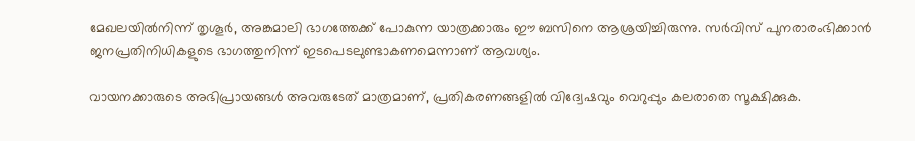മേഖലയിൽനിന്ന് തൃശൂർ, അങ്കമാലി ഭാഗത്തേക്ക് പോകുന്ന യാത്രക്കാരും ഈ ബസിനെ ആശ്രയിച്ചിരുന്നു. സർവിസ് പുനരാരംഭിക്കാൻ ജനപ്രതിനിധികളുടെ ഭാഗത്തുനിന്ന് ഇടപെടലുണ്ടാകണമെന്നാണ് ആവശ്യം.

വായനക്കാരുടെ അഭിപ്രായങ്ങള്‍ അവരുടേത് മാത്രമാണ്, പ്രതികരണങ്ങളിൽ വിദ്വേഷവും വെറുപ്പും കലരാതെ സൂക്ഷിക്കുക.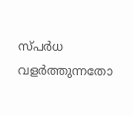സ്പർധ വളർത്തുന്നതോ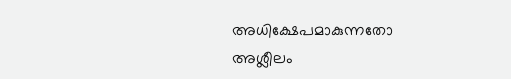അധിക്ഷേപമാകുന്നതോ അശ്ലീലം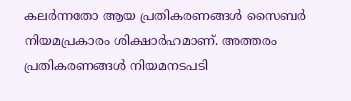കലർന്നതോ ആയ പ്രതികരണങ്ങൾ സൈബർ നിയമപ്രകാരം ശിക്ഷാർഹമാണ്. അത്തരം പ്രതികരണങ്ങൾ നിയമനടപടി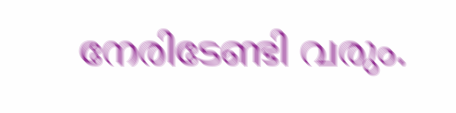നേരിടേണ്ടി വരും.